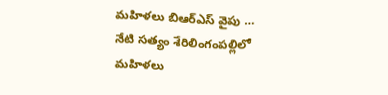మహిళలు బిఆర్ఎస్ వైపు …
నేటి సత్యం శేరిలింగంపల్లిలో మహిళలు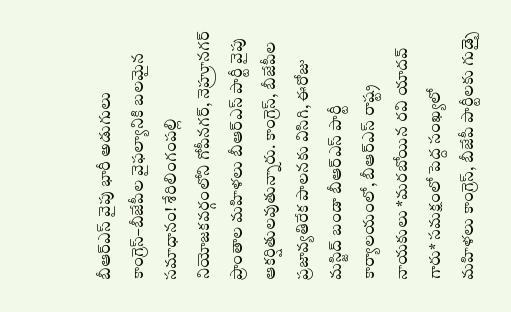బీఆర్ఎస్ వైపు భారీ అడుగులు కాంగ్రెస్–బీజేపీల వైఫల్యానికి బలమైన సమాధానం! శేరిలింగంపల్లి నియోజకవర్గంలోని గోపీనగర్, నెహ్రూనగర్ ప్రాంతాల మహిళలు బీఆర్ఎస్ పార్టీ వైపు ఆకర్షితులవుతున్నారు. కాంగ్రెస్, బీజేపీల ప్రజావ్యతిరేక పాలనకు విసిగి, ఈరోజు మస్జిద్ బండా బీఆర్ఎస్ పార్టీ కార్యాలయంలో, బీఆర్ఎస్ రాష్ట్ర నాయకులు *మరబోయిన రవి యాదవ్ గారు* సమక్షంలో పెద్ద సంఖ్యలో మహిళలు కాంగ్రెస్, బీజేపీ పార్టీలకు గుడ్బై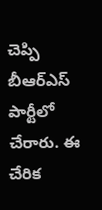చెప్పి బీఆర్ఎస్ పార్టీలో చేరారు. ఈ చేరిక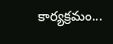కార్యక్రమం...